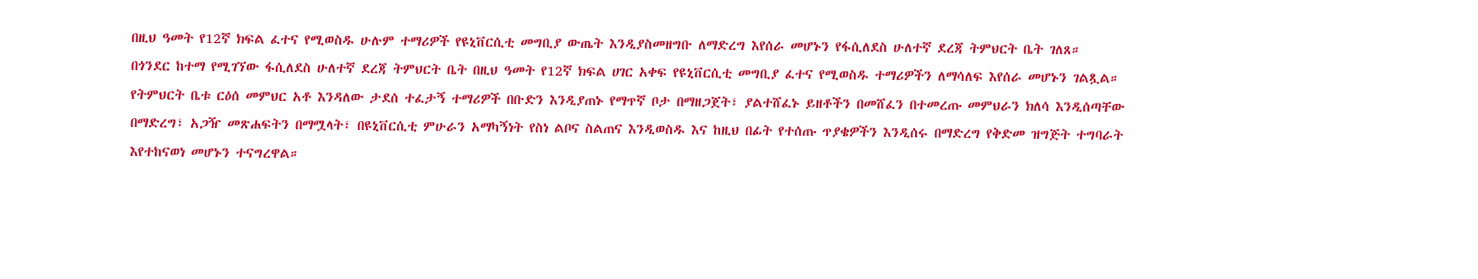በዚህ ዓመት የ12ኛ ክፍል ፈተና የሚወስዱ ሁሉም ተማሪዎች የዩኒቨርሲቲ መግቢያ ውጤት እንዲያስመዘግቡ ለማድረግ እየሰራ መሆኑን የፋሲለደስ ሁለተኛ ደረጃ ትምህርት ቤት ገለጸ።
በጎንደር ከተማ የሚገኘው ፋሲለደስ ሁለተኛ ደረጃ ትምህርት ቤት በዚህ ዓመት የ12ኛ ክፍል ሀገር አቀፍ የዩኒቨርሲቲ መግቢያ ፈተና የሚወስዱ ተማሪዎችን ለማሳለፍ እየሰራ መሆኑን ገልጿል።
የትምህርት ቤቱ ርዕሰ መምህር አቶ እንዳለው ታደሰ ተፈታኝ ተማሪዎች በቡድን እንዲያጠኑ የማጥኛ ቦታ በማዘጋጀት፣ ያልተሸፈኑ ይዘቶችን በመሸፈን በተመረጡ መምህራን ክለሳ እንዲሰጣቸው በማድረግ፣ አጋዥ መጽሐፍትን በማሟላት፣ በዩኒቨርሲቲ ምሁራን አማካኝነት የስነ ልቦና ስልጠና እንዲወስዱ እና ከዚህ በፊት የተሰጡ ጥያቄዎችን እንዲሰሩ በማድረግ የቅድመ ዝግጅት ተግባራት እየተከናወነ መሆኑን ተናግረዋል።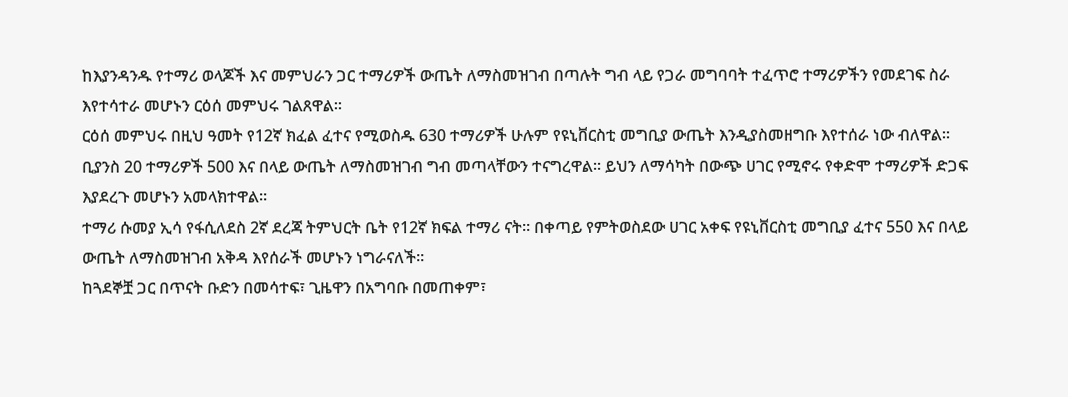ከእያንዳንዱ የተማሪ ወላጆች እና መምህራን ጋር ተማሪዎች ውጤት ለማስመዝገብ በጣሉት ግብ ላይ የጋራ መግባባት ተፈጥሮ ተማሪዎችን የመደገፍ ስራ እየተሳተራ መሆኑን ርዕሰ መምህሩ ገልጸዋል።
ርዕሰ መምህሩ በዚህ ዓመት የ12ኛ ክፈል ፈተና የሚወስዱ 630 ተማሪዎች ሁሉም የዩኒቨርስቲ መግቢያ ውጤት እንዲያስመዘግቡ እየተሰራ ነው ብለዋል። ቢያንስ 20 ተማሪዎች 500 እና በላይ ውጤት ለማስመዝገብ ግብ መጣላቸውን ተናግረዋል። ይህን ለማሳካት በውጭ ሀገር የሚኖሩ የቀድሞ ተማሪዎች ድጋፍ እያደረጉ መሆኑን አመላክተዋል።
ተማሪ ሱመያ ኢሳ የፋሲለደስ 2ኛ ደረጃ ትምህርት ቤት የ12ኛ ክፍል ተማሪ ናት። በቀጣይ የምትወስደው ሀገር አቀፍ የዩኒቨርስቲ መግቢያ ፈተና 550 እና በላይ ውጤት ለማስመዝገብ አቅዳ እየሰራች መሆኑን ነግራናለች።
ከጓደኞቿ ጋር በጥናት ቡድን በመሳተፍ፣ ጊዜዋን በአግባቡ በመጠቀም፣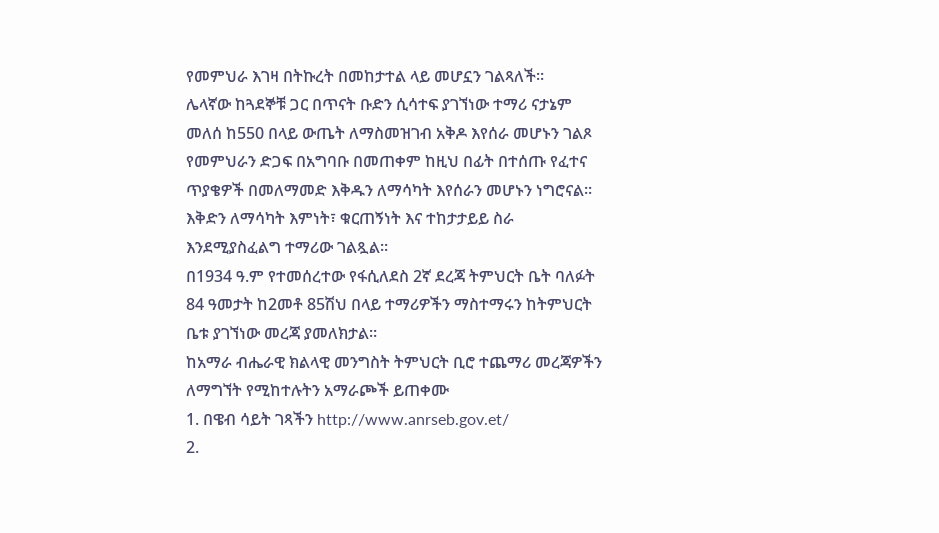የመምህራ እገዛ በትኩረት በመከታተል ላይ መሆኗን ገልጻለች።
ሌላኛው ከጓደኞቹ ጋር በጥናት ቡድን ሲሳተፍ ያገኘነው ተማሪ ናታኔም መለሰ ከ550 በላይ ውጤት ለማስመዝገብ አቅዶ እየሰራ መሆኑን ገልጾ የመምህራን ድጋፍ በአግባቡ በመጠቀም ከዚህ በፊት በተሰጡ የፈተና ጥያቄዎች በመለማመድ እቅዱን ለማሳካት እየሰራን መሆኑን ነግሮናል። እቅድን ለማሳካት እምነት፣ ቁርጠኝነት እና ተከታታይይ ስራ እንደሚያስፈልግ ተማሪው ገልጿል።
በ1934 ዓ.ም የተመሰረተው የፋሲለደስ 2ኛ ደረጃ ትምህርት ቤት ባለፉት 84 ዓመታት ከ2መቶ 85ሽህ በላይ ተማሪዎችን ማስተማሩን ከትምህርት ቤቱ ያገኘነው መረጃ ያመለክታል።
ከአማራ ብሔራዊ ክልላዊ መንግስት ትምህርት ቢሮ ተጨማሪ መረጃዎችን ለማግኘት የሚከተሉትን አማራጮች ይጠቀሙ
1. በዌብ ሳይት ገጻችን http://www.anrseb.gov.et/
2.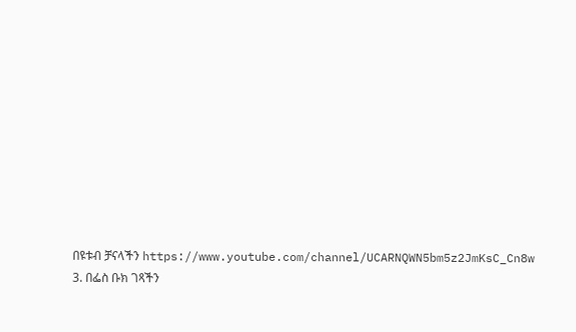በዩቱብ ቻናላችን https://www.youtube.com/channel/UCARNQWN5bm5z2JmKsC_Cn8w
3. በፌስ ቡክ ገጻችን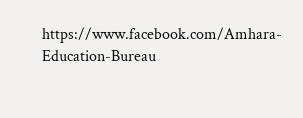https://www.facebook.com/Amhara-Education-Bureau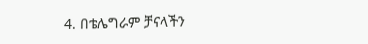4. በቴሌግራም ቻናላችን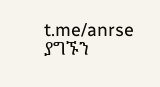t.me/anrse
ያግኙን